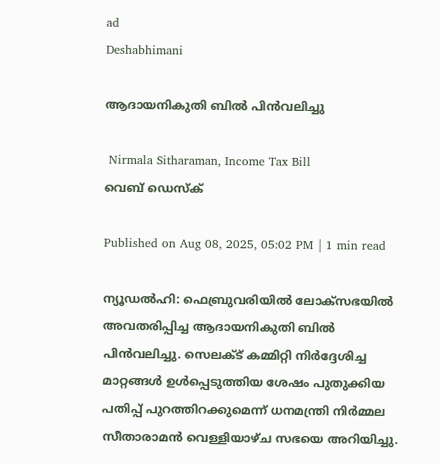ad
Deshabhimani

ആദായനികുതി ബിൽ പിൻവലിച്ചു

 Nirmala Sitharaman, Income Tax Bill
വെബ് ഡെസ്ക്

Published on Aug 08, 2025, 05:02 PM | 1 min read

ന്യൂഡൽഹി: ഫെബ്രുവരിയിൽ ലോക്‌സഭയിൽ അവതരിപ്പിച്ച ആദായനികുതി ബിൽ പിൻവലിച്ചു. സെലക്ട് കമ്മിറ്റി നിർദ്ദേശിച്ച മാറ്റങ്ങൾ ഉൾപ്പെടുത്തിയ ശേഷം പുതുക്കിയ പതിപ്പ് പുറത്തിറക്കുമെന്ന് ധനമന്ത്രി നിർമ്മല സീതാരാമൻ വെള്ളിയാഴ്ച സഭയെ അറിയിച്ചു.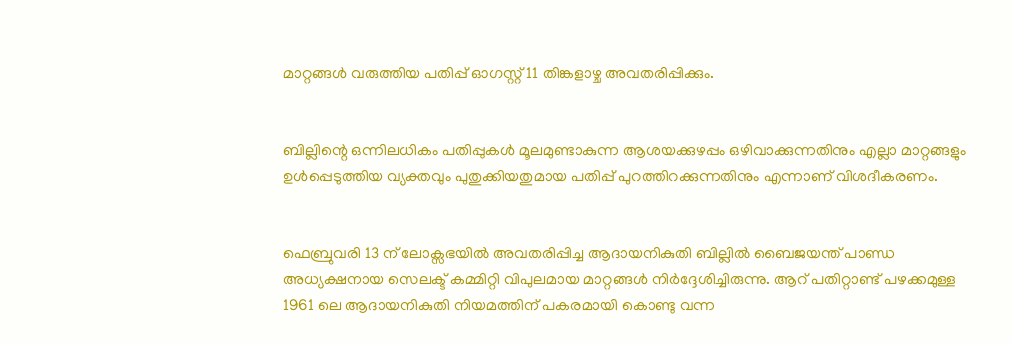മാറ്റങ്ങൾ വരുത്തിയ പതിപ്പ് ഓഗസ്റ്റ് 11 തിങ്കളാഴ്ച അവതരിപ്പിക്കും.


ബില്ലിന്റെ ഒന്നിലധികം പതിപ്പുകൾ മൂലമുണ്ടാകുന്ന ആശയക്കുഴപ്പം ഒഴിവാക്കുന്നതിനും എല്ലാ മാറ്റങ്ങളും ഉൾപ്പെടുത്തിയ വ്യക്തവും പുതുക്കിയതുമായ പതിപ്പ് പുറത്തിറക്കുന്നതിനും എന്നാണ് വിശദീകരണം.


ഫെബ്രുവരി 13 ന് ലോക്സഭയിൽ അവതരിപ്പിച്ച ആദായനികുതി ബില്ലിൽ ബൈജയന്ത് പാണ്ഡ അധ്യക്ഷനായ സെലക്ട് കമ്മിറ്റി വിപുലമായ മാറ്റങ്ങൾ നിർദ്ദേശിച്ചിരുന്നു. ആറ് പതിറ്റാണ്ട് പഴക്കമുള്ള 1961 ലെ ആദായനികുതി നിയമത്തിന് പകരമായി കൊണ്ടു വന്ന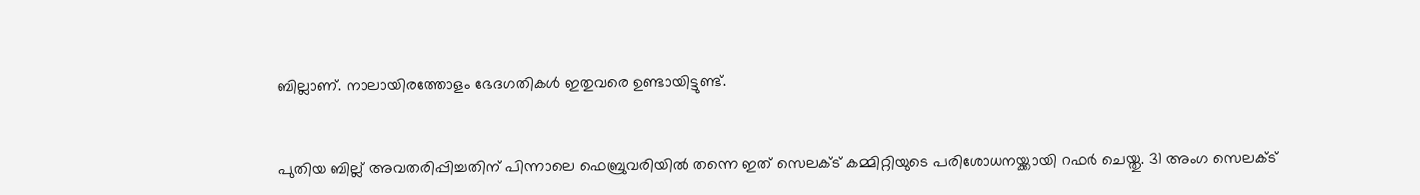ബില്ലാണ്. നാലായിരത്തോളം ഭേദഗതികൾ ഇതുവരെ ഉണ്ടായിട്ടുണ്ട്.


പുതിയ ബില്ല് അവതരിപ്പിച്ചതിന് പിന്നാലെ ഫെബ്രുവരിയിൽ തന്നെ ഇത് സെലക്ട് കമ്മിറ്റിയുടെ പരിശോധനയ്ക്കായി റഫർ ചെയ്തു. 31 അംഗ സെലക്ട്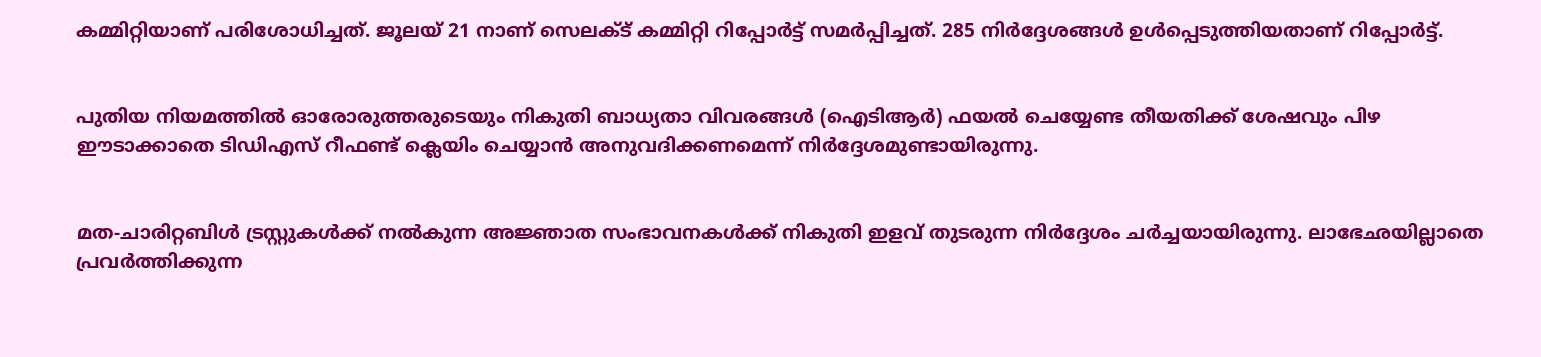കമ്മിറ്റിയാണ് പരിശോധിച്ചത്. ജൂലയ് 21 നാണ് സെലക്ട് കമ്മിറ്റി റിപ്പോർട്ട് സമർപ്പിച്ചത്. 285 നിർദ്ദേശങ്ങൾ ഉൾപ്പെടുത്തിയതാണ് റിപ്പോർട്ട്.


പുതിയ നിയമത്തിൽ ഓരോരുത്തരുടെയും നികുതി ബാധ്യതാ വിവരങ്ങൾ (ഐടിആർ) ഫയൽ ചെയ്യേണ്ട തീയതിക്ക് ശേഷവും പിഴ ഈടാക്കാതെ ടിഡിഎസ് റീഫണ്ട് ക്ലെയിം ചെയ്യാൻ അനുവദിക്കണമെന്ന് നിർദ്ദേശമുണ്ടായിരുന്നു.


മത-ചാരിറ്റബിൾ ട്രസ്റ്റുകൾക്ക് നൽകുന്ന അജ്ഞാത സംഭാവനകൾക്ക് നികുതി ഇളവ് തുടരുന്ന നിർദ്ദേശം ചർച്ചയായിരുന്നു. ലാഭേഛയില്ലാതെ പ്രവർത്തിക്കുന്ന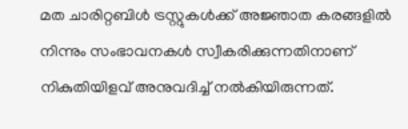മത ചാരിറ്റബിൾ ട്രസ്റ്റുകൾക്ക് അജ്ഞാത കരങ്ങളിൽ നിന്നും സംഭാവനകൾ സ്വീകരിക്കുന്നതിനാണ് നികുതിയിളവ് അനുവദിച്ച് നൽകിയിരുന്നത്.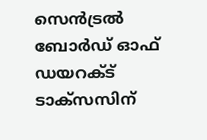സെൻട്രൽ ബോർഡ് ഓഫ് ഡയറക്ട് ടാക്സസിന്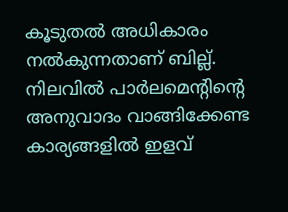കൂടുതൽ അധികാരം നൽകുന്നതാണ് ബില്ല്. നിലവിൽ പാർലമെന്റിന്റെ അനുവാദം വാങ്ങിക്കേണ്ട കാര്യങ്ങളിൽ ഇളവ്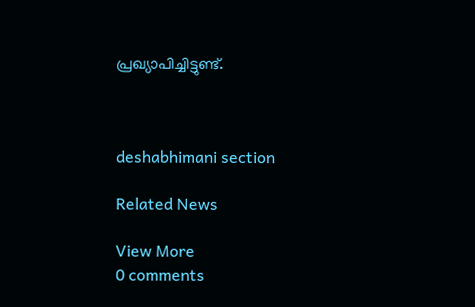പ്രഖ്യാപിച്ചിട്ടുണ്ട്.



deshabhimani section

Related News

View More
0 comments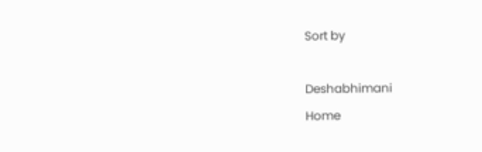Sort by

Deshabhimani
Home